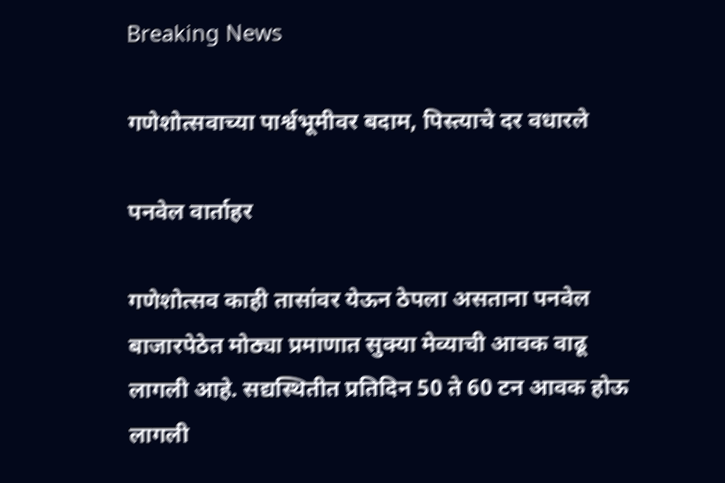Breaking News

गणेशोत्सवाच्या पार्श्वभूमीवर बदाम, पिस्त्याचे दर वधारले

पनवेल वार्ताहर

गणेशोत्सव काही तासांवर येऊन ठेपला असताना पनवेल बाजारपेठेत मोठ्या प्रमाणात सुक्या मेव्याची आवक वाढू लागली आहे. सद्यस्थितीत प्रतिदिन 50 ते 60 टन आवक होऊ लागली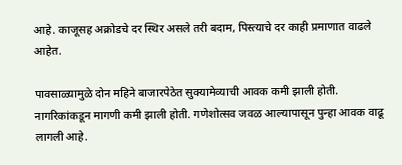आहे. काजूसह अक्रोडचे दर स्थिर असले तरी बदाम, पिस्त्याचे दर काही प्रमाणात वाढले आहेत.

पावसाळ्यामुळे दोन महिने बाजारपेठेत सुक्यामेव्याची आवक कमी झाली होती. नागरिकांकडून मागणी कमी झाली होती. गणेशोत्सव जवळ आल्यापासून पुन्हा आवक वाढू लागली आहे.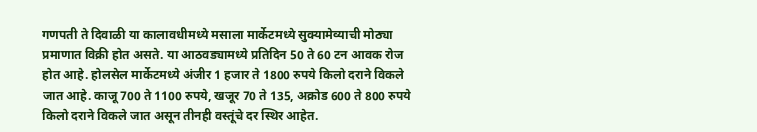गणपती ते दिवाळी या कालावधीमध्ये मसाला मार्केटमध्ये सुक्यामेव्याची मोठ्या प्रमाणात विक्री होत असते. या आठवड्यामध्ये प्रतिदिन 50 ते 60 टन आवक रोज होत आहे. होलसेल मार्केटमध्ये अंजीर 1 हजार ते 1800 रुपये किलो दराने विकले जात आहे. काजू 700 ते 1100 रुपये, खजूर 70 ते 135, अक्रोड 600 ते 800 रुपये किलो दराने विकले जात असून तीनही वस्तूंचे दर स्थिर आहेत.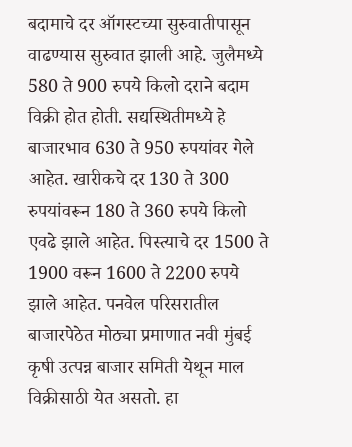बदामाचे दर ऑगस्टच्या सुरुवातीपासून वाढण्यास सुरुवात झाली आहे. जुलैमध्ये 580 ते 900 रुपये किलो दराने बदाम विक्री होत होती. सद्यस्थितीमध्ये हे बाजारभाव 630 ते 950 रुपयांवर गेले आहेत. खारीकचे दर 130 ते 300 रुपयांवरून 180 ते 360 रुपये किलो एवढे झाले आहेत. पिस्त्याचे दर 1500 ते 1900 वरून 1600 ते 2200 रुपये झाले आहेत. पनवेल परिसरातील बाजारपेठेत मोठ्या प्रमाणात नवी मुंबई कृषी उत्पन्न बाजार समिती येथून माल विक्रीसाठी येत असतो. हा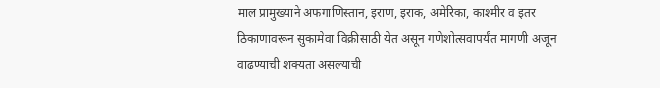माल प्रामुख्याने अफगाणिस्तान, इराण, इराक, अमेरिका, काश्मीर व इतर ठिकाणावरून सुकामेवा विक्रीसाठी येत असून गणेशोत्सवापर्यंत मागणी अजून वाढण्याची शक्यता असल्याची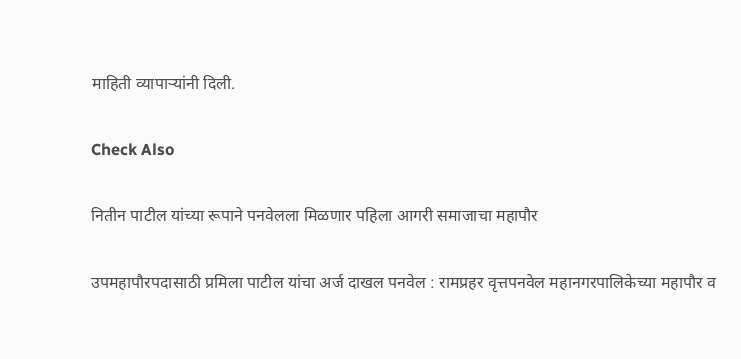माहिती व्यापार्‍यांनी दिली.

Check Also

नितीन पाटील यांच्या रूपाने पनवेलला मिळणार पहिला आगरी समाजाचा महापौर

उपमहापौरपदासाठी प्रमिला पाटील यांचा अर्ज दाखल पनवेल : रामप्रहर वृत्तपनवेल महानगरपालिकेच्या महापौर व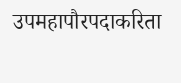उपमहापौरपदाकरिता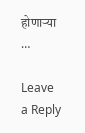होणार्‍या …

Leave a Reply